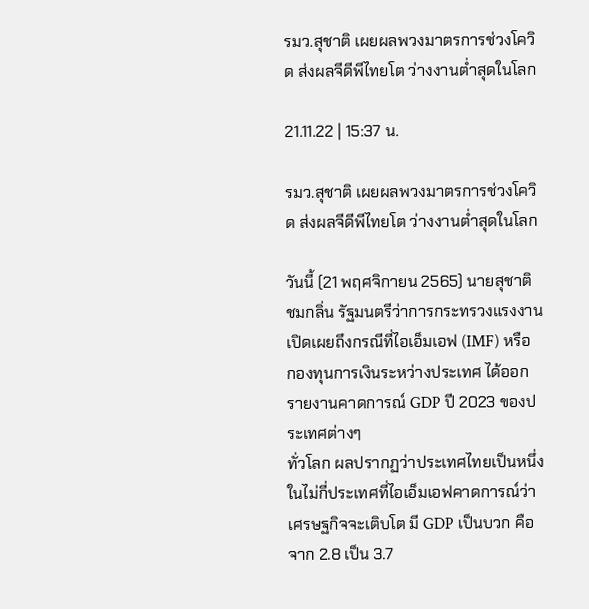รมว.สุชาติ เผยผลพวงมาตรการช่วงโควิด ส่งผลจีดีพีไทยโต ว่างงานต่ำสุดในโลก

21.11.22 | 15:37 น.

รมว.สุชาติ เผยผลพวงมาตรการช่วงโควิด ส่งผลจีดีพีไทยโต ว่างงานต่ำสุดในโลก

วันนี้ (21 พฤศจิกายน 2565) นายสุชาติ ชมกลิ่น รัฐมนตรีว่าการกระทรวงแรงงาน เปิดเผยถึงกรณีที่ไอเอ็มเอฟ (IMF) หรือ กองทุนการเงินระหว่างประเทศ ได้ออกรายงานคาดการณ์ GDP ปี 2023 ของประเทศต่างๆ
ทั่วโลก ผลปรากฏว่าประเทศไทยเป็นหนึ่งในไม่กี่ประเทศที่ไอเอ็มเอฟคาดการณ์ว่าเศรษฐกิจจะเติบโต มี GDP เป็นบวก คือ จาก 2.8 เป็น 3.7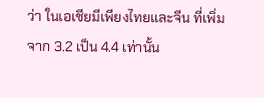ว่า ในเอเชียมีเพียงไทยและจีน ที่เพิ่มจาก 3.2 เป็น 4.4 เท่านั้น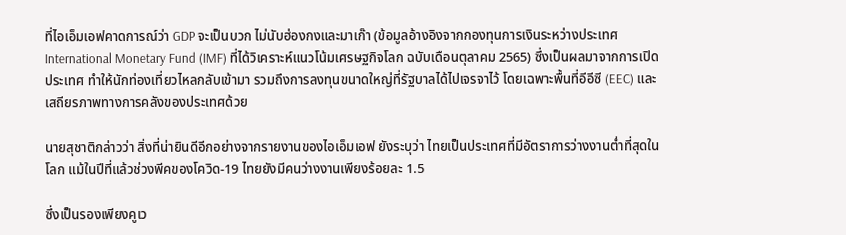ที่ไอเอ็มเอฟคาดการณ์ว่า GDP จะเป็นบวก ไม่นับฮ่องกงและมาเก๊า (ข้อมูลอ้างอิงจากกองทุนการเงินระหว่างประเทศ International Monetary Fund (IMF) ที่ได้วิเคราะห์แนวโน้มเศรษฐกิจโลก ฉบับเดือนตุลาคม 2565) ซึ่งเป็นผลมาจากการเปิดประเทศ ทำให้นักท่องเที่ยวไหลกลับเข้ามา รวมถึงการลงทุนขนาดใหญ่ที่รัฐบาลได้ไปเจรจาไว้ โดยเฉพาะพื้นที่อีอีซี (EEC) และเสถียรภาพทางการคลังของประเทศด้วย

นายสุชาติกล่าวว่า สิ่งที่น่ายินดีอีกอย่างจากรายงานของไอเอ็มเอฟ ยังระบุว่า ไทยเป็นประเทศที่มีอัตราการว่างงานต่ำที่สุดในโลก แม้ในปีที่แล้วช่วงพีคของโควิด-19 ไทยยังมีคนว่างงานเพียงร้อยละ 1.5

ซึ่งเป็นรองเพียงคูเว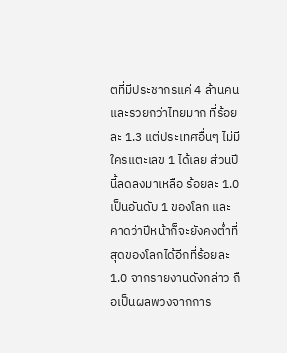ตที่มีประชากรแค่ 4 ล้านคน และรวยกว่าไทยมาก ที่ร้อยละ 1.3 แต่ประเทศอื่นๆ ไม่มีใครแตะเลข 1 ได้เลย ส่วนปีนี้ลดลงมาเหลือ ร้อยละ 1.0 เป็นอันดับ 1 ของโลก และคาดว่าปีหน้าก็จะยังคงต่ำที่สุดของโลกได้อีกที่ร้อยละ 1.0 จากรายงานดังกล่าว ถือเป็นผลพวงจากการ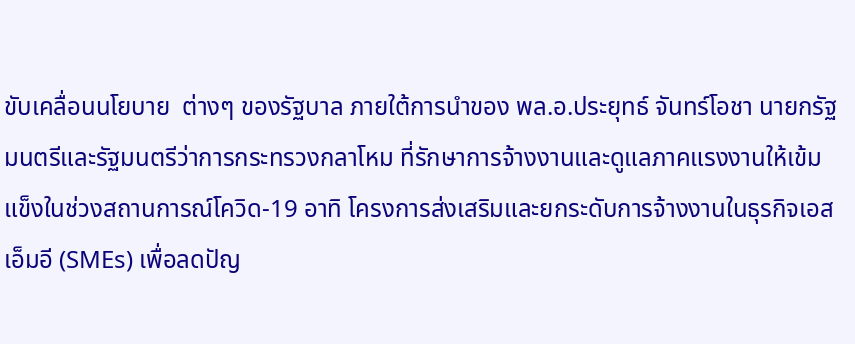ขับเคลื่อนนโยบาย  ต่างๆ ของรัฐบาล ภายใต้การนำของ พล.อ.ประยุทธ์ จันทร์โอชา นายกรัฐมนตรีและรัฐมนตรีว่าการกระทรวงกลาโหม ที่รักษาการจ้างงานและดูแลภาคแรงงานให้เข้มแข็งในช่วงสถานการณ์โควิด-19 อาทิ โครงการส่งเสริมและยกระดับการจ้างงานในธุรกิจเอสเอ็มอี (SMEs) เพื่อลดปัญ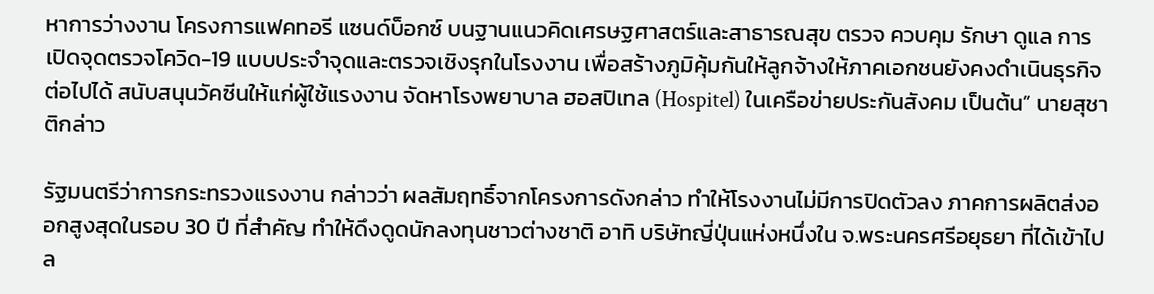หาการว่างงาน โครงการแฟคทอรี แซนด์บ็อกซ์ บนฐานแนวคิดเศรษฐศาสตร์และสาธารณสุข ตรวจ ควบคุม รักษา ดูแล การเปิดจุดตรวจโควิด-19 แบบประจำจุดและตรวจเชิงรุกในโรงงาน เพื่อสร้างภูมิคุ้มกันให้ลูกจ้างให้ภาคเอกชนยังคงดำเนินธุรกิจต่อไปได้ สนับสนุนวัคซีนให้แก่ผู้ใช้แรงงาน จัดหาโรงพยาบาล ฮอสปิเทล (Hospitel) ในเครือข่ายประกันสังคม เป็นต้น” นายสุชาติกล่าว

รัฐมนตรีว่าการกระทรวงแรงงาน กล่าวว่า ผลสัมฤทธิ์จากโครงการดังกล่าว ทำให้โรงงานไม่มีการปิดตัวลง ภาคการผลิตส่งออกสูงสุดในรอบ 30 ปี ที่สำคัญ ทำให้ดึงดูดนักลงทุนชาวต่างชาติ อาทิ บริษัทญี่ปุ่นแห่งหนึ่งใน จ.พระนครศรีอยุธยา ที่ได้เข้าไปล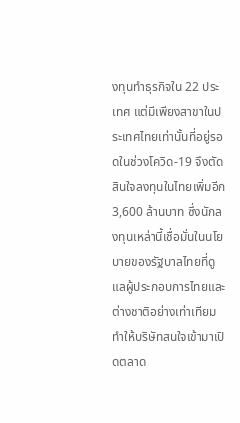งทุนทำธุรกิจใน 22 ประเทศ แต่มีเพียงสาขาในประเทศไทยเท่านั้นที่อยู่รอดในช่วงโควิด-19 จึงตัดสินใจลงทุนในไทยเพิ่มอีก 3,600 ล้านบาท ซึ่งนักลงทุนเหล่านี้เชื่อมั่นในนโยบายของรัฐบาลไทยที่ดูแลผู้ประกอบการไทยและต่างชาติอย่างเท่าเทียม ทำให้บริษัทสนใจเข้ามาเปิดตลาด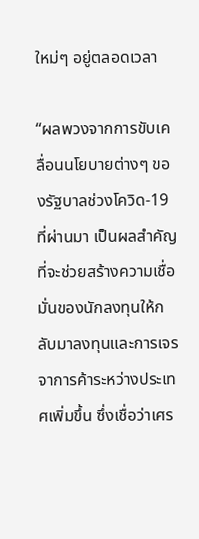ใหม่ๆ อยู่ตลอดเวลา

“ผลพวงจากการขับเคลื่อนนโยบายต่างๆ ของรัฐบาลช่วงโควิด-19 ที่ผ่านมา เป็นผลสำคัญที่จะช่วยสร้างความเชื่อมั่นของนักลงทุนให้กลับมาลงทุนและการเจรจาการค้าระหว่างประเทศเพิ่มขึ้น ซึ่งเชื่อว่าเศร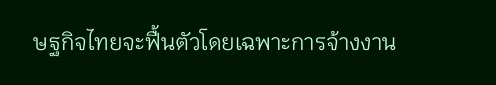ษฐกิจไทยจะฟื้นตัวโดยเฉพาะการจ้างงาน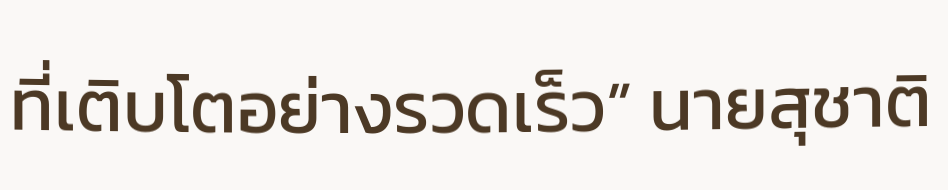ที่เติบโตอย่างรวดเร็ว” นายสุชาติ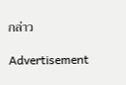กล่าว

Advertisement